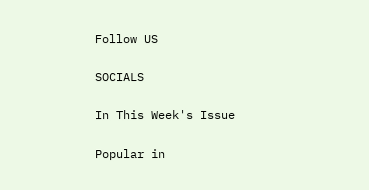Follow US

SOCIALS

In This Week's Issue

Popular in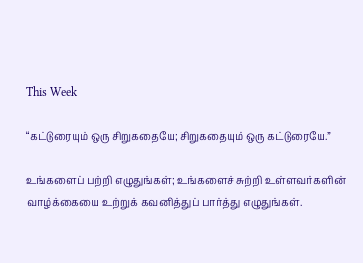This Week

“கட்டுரையும் ஒரு சிறுகதையே; சிறுகதையும் ஒரு கட்டுரையே.”

உங்களைப் பற்றி எழுதுங்கள்; உங்களைச் சுற்றி உள்ளவர்களின் வாழ்க்கையை உற்றுக் கவனித்துப் பார்த்து எழுதுங்கள்.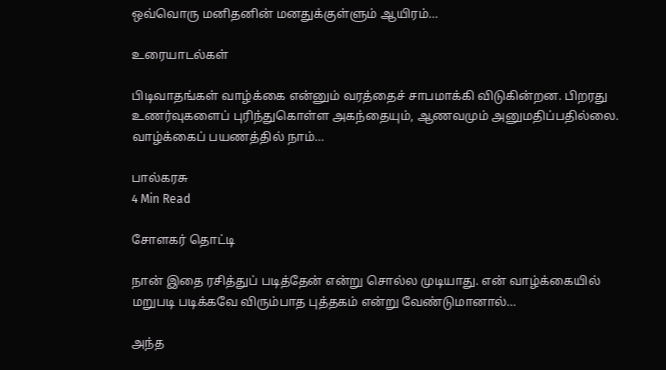ஒவ்வொரு மனிதனின் மனதுக்குள்ளும் ஆயிரம்…

உரையாடல்கள்

பிடிவாதங்கள் வாழ்க்கை என்னும் வரத்தைச் சாபமாக்கி விடுகின்றன. பிறரது உணர்வுகளைப் புரிந்துகொள்ள அகந்தையும், ஆணவமும் அனுமதிப்பதில்லை. வாழ்க்கைப் பயணத்தில் நாம்…

பால்கரசு
4 Min Read

சோளகர் தொட்டி

நான் இதை ரசித்துப் படித்தேன் என்று சொல்ல முடியாது. என் வாழ்க்கையில் மறுபடி படிக்கவே விரும்பாத புத்தகம் என்று வேண்டுமானால்…

அந்த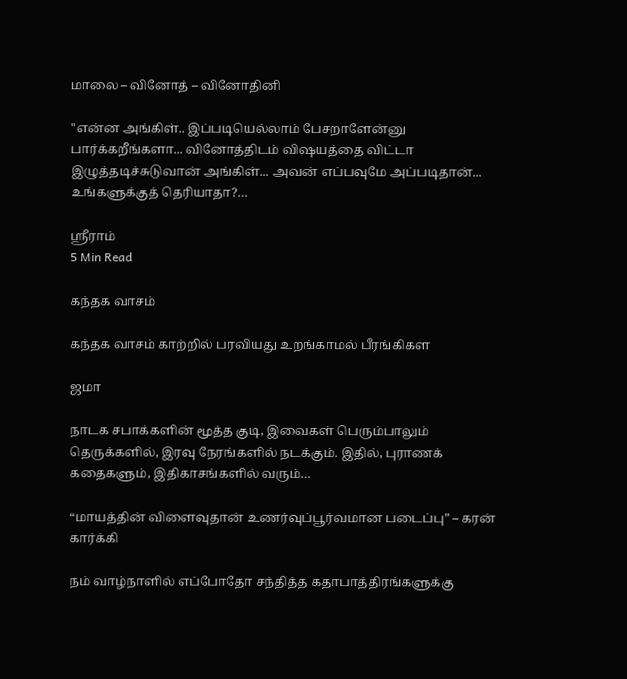மாலை – வினோத் – வினோதினி

"என்ன அங்கிள்.. இப்படியெல்லாம் பேசறாளேன்னு பார்க்கறீங்களா... வினோத்திடம் விஷயத்தை விட்டா இழுத்தடிச்சுடுவான் அங்கிள்... அவன் எப்பவுமே அப்படிதான்... உங்களுக்குத் தெரியாதா?…

ஸ்ரீராம்
5 Min Read

கந்தக வாசம்

கந்தக வாசம் காற்றில் பரவியது உறங்காமல் பீரங்கிகள

ஜமா

நாடக சபாக்களின் மூத்த குடி, இவைகள் பெரும்பாலும் தெருக்களில், இரவு நேரங்களில் நடக்கும். இதில், புராணக் கதைகளும், இதிகாசங்களில் வரும்…

“மாயத்தின் விளைவுதான் உணர்வுப்பூர்வமான படைப்பு” – கரன் கார்க்கி

நம் வாழ்நாளில் எப்போதோ சந்தித்த கதாபாத்திரங்களுக்கு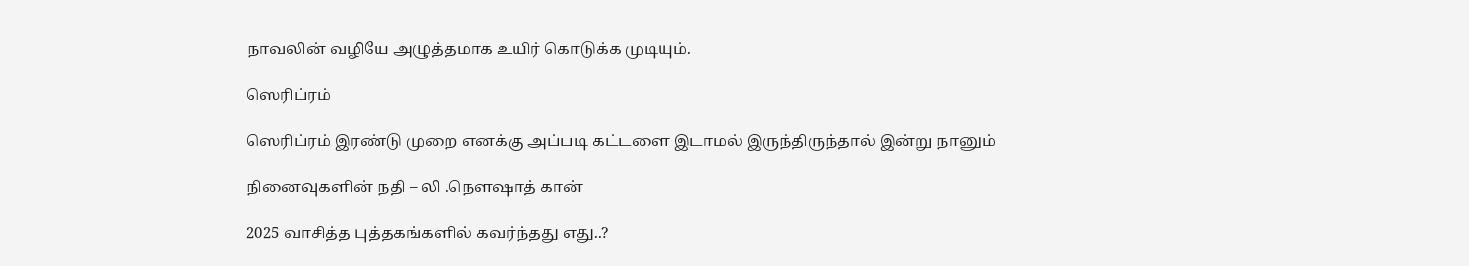நாவலின் வழியே அழுத்தமாக உயிர் கொடுக்க முடியும்.

ஸெரிப்ரம்

ஸெரிப்ரம் இரண்டு முறை எனக்கு அப்படி கட்டளை இடாமல் இருந்திருந்தால் இன்று நானும்

நினைவுகளின் நதி – லி .நௌஷாத் கான்

2025 வாசித்த புத்தகங்களில் கவர்ந்தது எது..?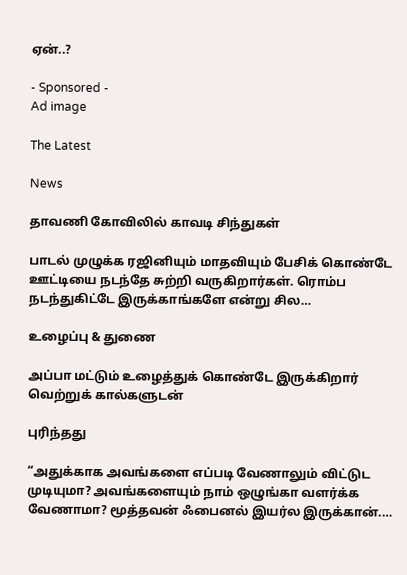ஏன்..?

- Sponsored -
Ad image

The Latest

News

தாவணி கோவிலில் காவடி சிந்துகள்

பாடல் முழுக்க ரஜினியும் மாதவியும் பேசிக் கொண்டே ஊட்டியை நடந்தே சுற்றி வருகிறார்கள். ரொம்ப நடந்துகிட்டே இருக்காங்களே என்று சில…

உழைப்பு & துணை

அப்பா மட்டும் உழைத்துக் கொண்டே இருக்கிறார் வெற்றுக் கால்களுடன்

புரிந்தது

“அதுக்காக அவங்களை எப்படி வேணாலும் விட்டுட முடியுமா? அவங்களையும் நாம் ஒழுங்கா வளர்க்க வேணாமா? மூத்தவன் ஃபைனல் இயர்ல இருக்கான்.…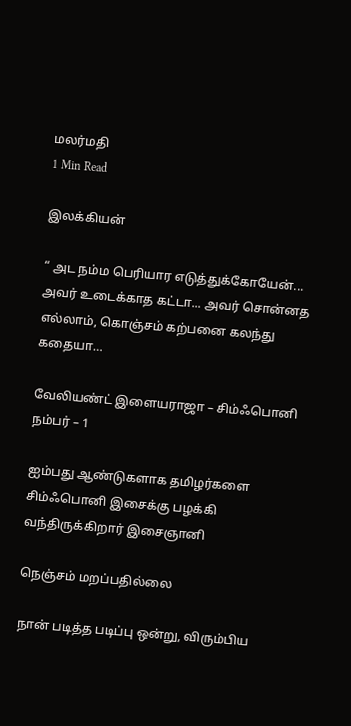மலர்மதி
1 Min Read

இலக்கியன்

“ அட நம்ம பெரியார எடுத்துக்கோயேன்... அவர் உடைக்காத கட்டா... அவர் சொன்னத எல்லாம், கொஞ்சம் கற்பனை கலந்து கதையா…

வேலியண்ட் இளையராஜா – சிம்ஃபொனி நம்பர் – 1

ஐம்பது ஆண்டுகளாக தமிழர்களை சிம்ஃபொனி இசைக்கு பழக்கி வந்திருக்கிறார் இசைஞானி

நெஞ்சம் மறப்பதில்லை

நான் படித்த படிப்பு ஒன்று, விரும்பிய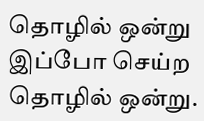தொழில் ஒன்று இப்போ செய்ற தொழில் ஒன்று.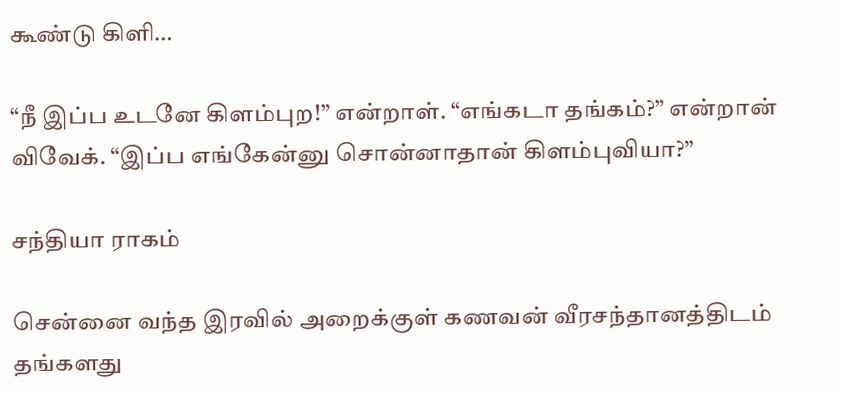கூண்டு கிளி…

“நீ இப்ப உடனே கிளம்புற!” என்றாள். “எங்கடா தங்கம்?” என்றான் விவேக். “இப்ப எங்கேன்னு சொன்னாதான் கிளம்புவியா?”

சந்தியா ராகம்

சென்னை வந்த இரவில் அறைக்குள் கணவன் வீரசந்தானத்திடம் தங்களது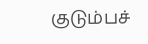குடும்பச்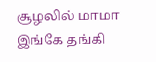சூழலில் மாமா இங்கே தங்கி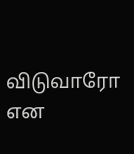விடுவாரோ என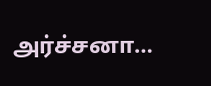அர்ச்சனா…